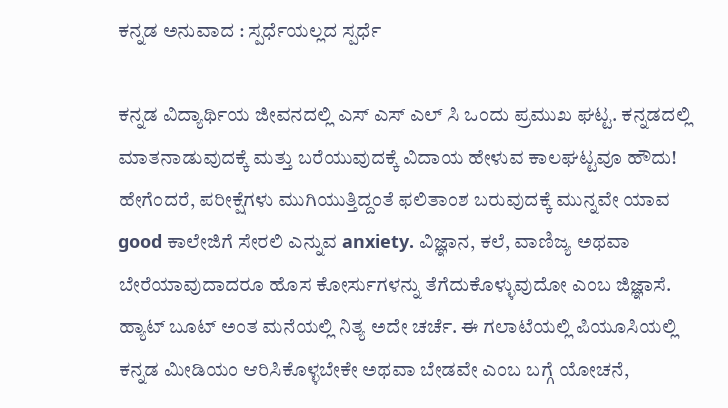ಕನ್ನಡ ಅನುವಾದ : ಸ್ಪರ್ಧೆಯಲ್ಲದ ಸ್ಪರ್ಧೆ

ಕನ್ನಡ ವಿದ್ಯಾರ್ಥಿಯ ಜೀವನದಲ್ಲಿ ಎಸ್ ಎಸ್ ಎಲ್ ಸಿ ಒಂದು ಪ್ರಮುಖ ಘಟ್ಟ. ಕನ್ನಡದಲ್ಲಿ ಮಾತನಾಡುವುದಕ್ಕೆ ಮತ್ತು ಬರೆಯುವುದಕ್ಕೆ ವಿದಾಯ ಹೇಳುವ ಕಾಲಘಟ್ಟವೂ ಹೌದು! ಹೇಗೆಂದರೆ, ಪರೀಕ್ಷೆಗಳು ಮುಗಿಯುತ್ತಿದ್ದಂತೆ ಫಲಿತಾಂಶ ಬರುವುದಕ್ಕೆ ಮುನ್ನವೇ ಯಾವ good ಕಾಲೇಜಿಗೆ ಸೇರಲಿ ಎನ್ನುವ anxiety. ವಿಜ್ಞಾನ, ಕಲೆ, ವಾಣಿಜ್ಯ ಅಥವಾ ಬೇರೆಯಾವುದಾದರೂ ಹೊಸ ಕೋರ್ಸುಗಳನ್ನು ತೆಗೆದುಕೊಳ್ಳುವುದೋ ಎಂಬ ಜಿಜ್ಞಾಸೆ. ಹ್ಯಾಟ್ ಬೂಟ್ ಅಂತ ಮನೆಯಲ್ಲಿ ನಿತ್ಯ ಅದೇ ಚರ್ಚೆ. ಈ ಗಲಾಟೆಯಲ್ಲಿ ಪಿಯೂಸಿಯಲ್ಲಿ ಕನ್ನಡ ಮೀಡಿಯಂ ಆರಿಸಿಕೊಳ್ಳಬೇಕೇ ಅಥವಾ ಬೇಡವೇ ಎಂಬ ಬಗ್ಗೆ ಯೋಚನೆ,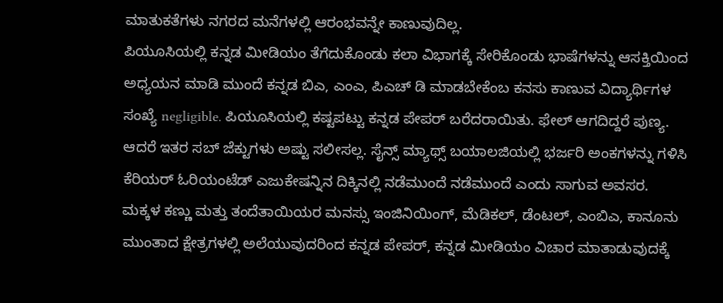ಮಾತುಕತೆಗಳು ನಗರದ ಮನೆಗಳಲ್ಲಿ ಆರಂಭವನ್ನೇ ಕಾಣುವುದಿಲ್ಲ.
ಪಿಯೂಸಿಯಲ್ಲಿ ಕನ್ನಡ ಮೀಡಿಯಂ ತೆಗೆದುಕೊಂಡು ಕಲಾ ವಿಭಾಗಕ್ಕೆ ಸೇರಿಕೊಂಡು ಭಾಷೆಗಳನ್ನು ಆಸಕ್ತಿಯಿಂದ ಅಧ್ಯಯನ ಮಾಡಿ ಮುಂದೆ ಕನ್ನಡ ಬಿಎ, ಎಂಎ, ಪಿಎಚ್ ಡಿ ಮಾಡಬೇಕೆಂಬ ಕನಸು ಕಾಣುವ ವಿದ್ಯಾರ್ಥಿಗಳ ಸಂಖ್ಯೆ negligible. ಪಿಯೂಸಿಯಲ್ಲಿ ಕಷ್ಟಪಟ್ಟು ಕನ್ನಡ ಪೇಪರ್ ಬರೆದರಾಯಿತು. ಫೇಲ್ ಆಗದಿದ್ದರೆ ಪುಣ್ಯ. ಆದರೆ ಇತರ ಸಬ್ ಜೆಕ್ಟುಗಳು ಅಷ್ಟು ಸಲೀಸಲ್ಲ. ಸೈನ್ಸ್ ಮ್ಯಾಥ್ಸ್ ಬಯಾಲಜಿಯಲ್ಲಿ ಭರ್ಜರಿ ಅಂಕಗಳನ್ನು ಗಳಿಸಿ ಕೆರಿಯರ್ ಓರಿಯಂಟೆಡ್ ಎಜುಕೇಷನ್ನಿನ ದಿಕ್ಕಿನಲ್ಲಿ ನಡೆಮುಂದೆ ನಡೆಮುಂದೆ ಎಂದು ಸಾಗುವ ಅವಸರ.
ಮಕ್ಕಳ ಕಣ್ಣು ಮತ್ತು ತಂದೆತಾಯಿಯರ ಮನಸ್ಸು ಇಂಜಿನಿಯಿಂಗ್, ಮೆಡಿಕಲ್, ಡೆಂಟಲ್, ಎಂಬಿಎ, ಕಾನೂನು ಮುಂತಾದ ಕ್ಷೇತ್ರಗಳಲ್ಲಿ ಅಲೆಯುವುದರಿಂದ ಕನ್ನಡ ಪೇಪರ್, ಕನ್ನಡ ಮೀಡಿಯಂ ವಿಚಾರ ಮಾತಾಡುವುದಕ್ಕೆ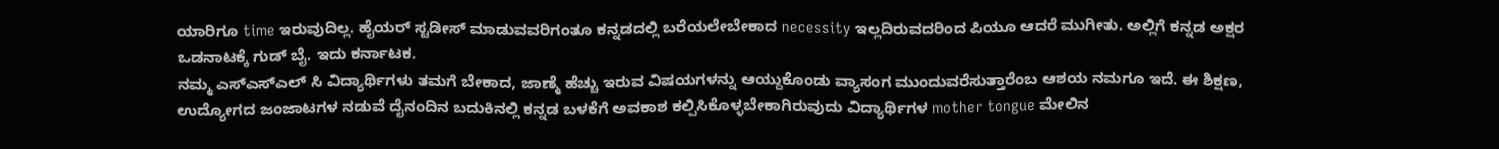ಯಾರಿಗೂ time ಇರುವುದಿಲ್ಲ. ಹೈಯರ್ ಸ್ಟಡೀಸ್ ಮಾಡುವವರಿಗಂತೂ ಕನ್ನಡದಲ್ಲಿ ಬರೆಯಲೇಬೇಕಾದ necessity ಇಲ್ಲದಿರುವದರಿಂದ ಪಿಯೂ ಆದರೆ ಮುಗೀತು. ಅಲ್ಲಿಗೆ ಕನ್ನಡ ಅಕ್ಷರ ಒಡನಾಟಕ್ಕೆ ಗುಡ್ ಬೈ. ಇದು ಕರ್ನಾಟಕ.
ನಮ್ಮ ಎಸ್ಎಸ್ಎಲ್ ಸಿ ವಿದ್ಯಾರ್ಥಿಗಳು ತಮಗೆ ಬೇಕಾದ, ಜಾಣ್ಮೆ ಹೆಚ್ಚು ಇರುವ ವಿಷಯಗಳನ್ನು ಆಯ್ದುಕೊಂಡು ವ್ಯಾಸಂಗ ಮುಂದುವರೆಸುತ್ತಾರೆಂಬ ಆಶಯ ನಮಗೂ ಇದೆ. ಈ ಶಿಕ್ಷಣ, ಉದ್ಯೋಗದ ಜಂಜಾಟಗಳ ನಡುವೆ ದೈನಂದಿನ ಬದುಕಿನಲ್ಲಿ ಕನ್ನಡ ಬಳಕೆಗೆ ಅವಕಾಶ ಕಲ್ಪಿಸಿಕೊಳ್ಳಬೇಕಾಗಿರುವುದು ವಿದ್ಯಾರ್ಥಿಗಳ mother tongue ಮೇಲಿನ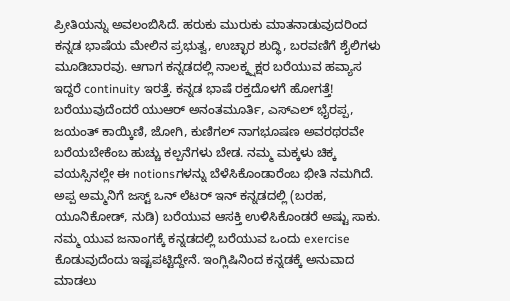ಪ್ರೀತಿಯನ್ನು ಅವಲಂಬಿಸಿದೆ. ಹರುಕು ಮುರುಕು ಮಾತನಾಡುವುದರಿಂದ ಕನ್ನಡ ಭಾಷೆಯ ಮೇಲಿನ ಪ್ರಭುತ್ವ, ಉಚ್ಛಾರ ಶುದ್ಧಿ, ಬರವಣಿಗೆ ಶೈಲಿಗಳು ಮೂಡಿಬಾರವು. ಆಗಾಗ ಕನ್ನಡದಲ್ಲಿ ನಾಲಕ್ಕ್ಷಕ್ಷರ ಬರೆಯುವ ಹವ್ಯಾಸ ಇದ್ದರೆ continuity ಇರತ್ತೆ. ಕನ್ನಡ ಭಾಷೆ ರಕ್ತದೊಳಗೆ ಹೋಗತ್ತೆ!
ಬರೆಯುವುದೆಂದರೆ ಯುಆರ್ ಅನಂತಮೂರ್ತಿ, ಎಸ್ಎಲ್ ಭೈರಪ್ಪ, ಜಯಂತ್ ಕಾಯ್ಕಿಣಿ, ಜೋಗಿ, ಕುಣಿಗಲ್ ನಾಗಭೂಷಣ ಅವರಥರವೇ ಬರೆಯಬೇಕೆಂಬ ಹುಚ್ಚು ಕಲ್ಪನೆಗಳು ಬೇಡ. ನಮ್ಮ ಮಕ್ಕಳು ಚಿಕ್ಕ ವಯಸ್ಸಿನಲ್ಲೇ ಈ notionsಗಳನ್ನು ಬೆಳೆಸಿಕೊಂಡಾರೆಂಬ ಭೀತಿ ನಮಗಿದೆ. ಅಪ್ಪ ಅಮ್ಮನಿಗೆ ಜಸ್ಟ್ ಒನ್ ಲೆಟರ್ ಇನ್ ಕನ್ನಡದಲ್ಲಿ (ಬರಹ, ಯೂನಿಕೋಡ್, ನುಡಿ) ಬರೆಯುವ ಆಸಕ್ತಿ ಉಳಿಸಿಕೊಂಡರೆ ಅಷ್ಟು ಸಾಕು.
ನಮ್ಮ ಯುವ ಜನಾಂಗಕ್ಕೆ ಕನ್ನಡದಲ್ಲಿ ಬರೆಯುವ ಒಂದು exercise ಕೊಡುವುದೆಂದು ಇಷ್ಟಪಟ್ಟಿದ್ದೇನೆ. ಇಂಗ್ಲಿಷಿನಿಂದ ಕನ್ನಡಕ್ಕೆ ಅನುವಾದ ಮಾಡಲು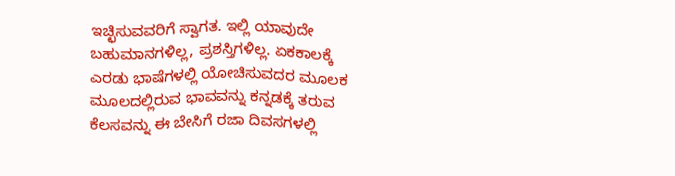ಇಚ್ಛಿಸುವವರಿಗೆ ಸ್ವಾಗತ. ಇಲ್ಲಿ ಯಾವುದೇ ಬಹುಮಾನಗಳಿಲ್ಲ, ಪ್ರಶಸ್ತಿಗಳಿಲ್ಲ. ಏಕಕಾಲಕ್ಕೆ ಎರಡು ಭಾಷೆಗಳಲ್ಲಿ ಯೋಚಿಸುವದರ ಮೂಲಕ ಮೂಲದಲ್ಲಿರುವ ಭಾವವನ್ನು ಕನ್ನಡಕ್ಕೆ ತರುವ ಕೆಲಸವನ್ನು ಈ ಬೇಸಿಗೆ ರಜಾ ದಿವಸಗಳಲ್ಲಿ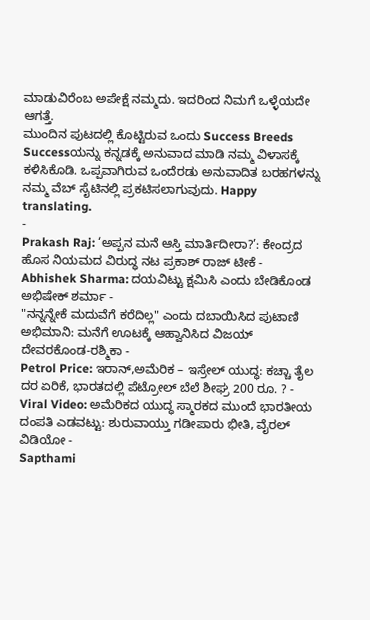ಮಾಡುವಿರೆಂಬ ಅಪೇಕ್ಷೆ ನಮ್ಮದು. ಇದರಿಂದ ನಿಮಗೆ ಒಳ್ಳೆಯದೇ ಆಗತ್ತೆ.
ಮುಂದಿನ ಪುಟದಲ್ಲಿ ಕೊಟ್ಟಿರುವ ಒಂದು Success Breeds Successಯನ್ನು ಕನ್ನಡಕ್ಕೆ ಅನುವಾದ ಮಾಡಿ ನಮ್ಮ ವಿಳಾಸಕ್ಕೆ ಕಳಿಸಿಕೊಡಿ. ಒಪ್ಪವಾಗಿರುವ ಒಂದೆರಡು ಅನುವಾದಿತ ಬರಹಗಳನ್ನು ನಮ್ಮ ವೆಬ್ ಸೈಟಿನಲ್ಲಿ ಪ್ರಕಟಿಸಲಾಗುವುದು. Happy translating.
-
Prakash Raj: ‘ಅಪ್ಪನ ಮನೆ ಆಸ್ತಿ ಮಾರ್ತಿದೀರಾ?’: ಕೇಂದ್ರದ ಹೊಸ ನಿಯಮದ ವಿರುದ್ಧ ನಟ ಪ್ರಕಾಶ್ ರಾಜ್ ಟೀಕೆ -
Abhishek Sharma: ದಯವಿಟ್ಟು ಕ್ಷಮಿಸಿ ಎಂದು ಬೇಡಿಕೊಂಡ ಅಭಿಷೇಕ್ ಶರ್ಮಾ -
"ನನ್ನನ್ನೇಕೆ ಮದುವೆಗೆ ಕರೆದಿಲ್ಲ" ಎಂದು ದಬಾಯಿಸಿದ ಪುಟಾಣಿ ಅಭಿಮಾನಿ: ಮನೆಗೆ ಊಟಕ್ಕೆ ಆಹ್ವಾನಿಸಿದ ವಿಜಯ್ ದೇವರಕೊಂಡ-ರಶ್ಮಿಕಾ -
Petrol Price: ಇರಾನ್,ಅಮೆರಿಕ – ಇಸ್ರೇಲ್ ಯುದ್ಧ: ಕಚ್ಚಾ ತೈಲ ದರ ಏರಿಕೆ, ಭಾರತದಲ್ಲಿ ಪೆಟ್ರೋಲ್ ಬೆಲೆ ಶೀಘ್ರ 200 ರೂ. ? -
Viral Video: ಅಮೆರಿಕದ ಯುದ್ಧ ಸ್ಮಾರಕದ ಮುಂದೆ ಭಾರತೀಯ ದಂಪತಿ ಎಡವಟ್ಟು: ಶುರುವಾಯ್ತು ಗಡೀಪಾರು ಭೀತಿ, ವೈರಲ್ ವಿಡಿಯೋ -
Sapthami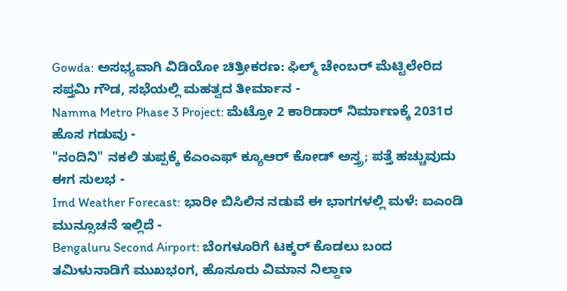Gowda: ಅಸಭ್ಯವಾಗಿ ವಿಡಿಯೋ ಚಿತ್ರೀಕರಣ: ಫಿಲ್ಮ್ ಚೇಂಬರ್ ಮೆಟ್ಟಿಲೇರಿದ ಸಪ್ತಮಿ ಗೌಡ, ಸಭೆಯಲ್ಲಿ ಮಹತ್ವದ ತೀರ್ಮಾನ -
Namma Metro Phase 3 Project: ಮೆಟ್ರೋ 2 ಕಾರಿಡಾರ್ ನಿರ್ಮಾಣಕ್ಕೆ 2031ರ ಹೊಸ ಗಡುವು -
"ನಂದಿನಿ" ನಕಲಿ ತುಪ್ಪಕ್ಕೆ ಕೆಎಂಎಫ್ ಕ್ಯೂಆರ್ ಕೋಡ್ ಅಸ್ತ್ರ; ಪತ್ತೆ ಹಚ್ಚುವುದು ಈಗ ಸುಲಭ -
Imd Weather Forecast: ಭಾರೀ ಬಿಸಿಲಿನ ನಡುವೆ ಈ ಭಾಗಗಳಲ್ಲಿ ಮಳೆ: ಐಎಂಡಿ ಮುನ್ಸೂಚನೆ ಇಲ್ಲಿದೆ -
Bengaluru Second Airport: ಬೆಂಗಳೂರಿಗೆ ಟಕ್ಕರ್ ಕೊಡಲು ಬಂದ ತಮಿಳುನಾಡಿಗೆ ಮುಖಭಂಗ, ಹೊಸೂರು ವಿಮಾನ ನಿಲ್ದಾಣ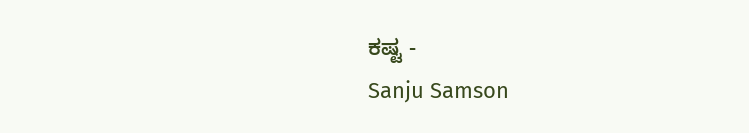ಕಷ್ಟ -
Sanju Samson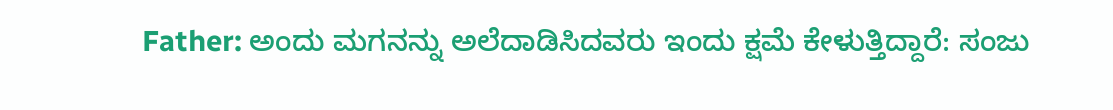Father: ಅಂದು ಮಗನನ್ನು ಅಲೆದಾಡಿಸಿದವರು ಇಂದು ಕ್ಷಮೆ ಕೇಳುತ್ತಿದ್ದಾರೆ: ಸಂಜು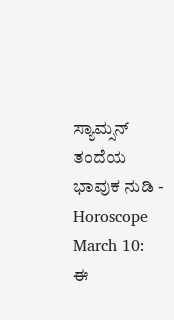ಸ್ಯಾಮ್ಸನ್ ತಂದೆಯ ಭಾವುಕ ನುಡಿ -
Horoscope March 10: ಈ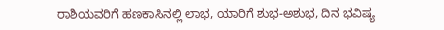ರಾಶಿಯವರಿಗೆ ಹಣಕಾಸಿನಲ್ಲಿ ಲಾಭ, ಯಾರಿಗೆ ಶುಭ-ಅಶುಭ, ದಿನ ಭವಿಷ್ಯ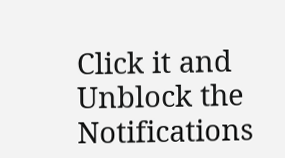Click it and Unblock the Notifications